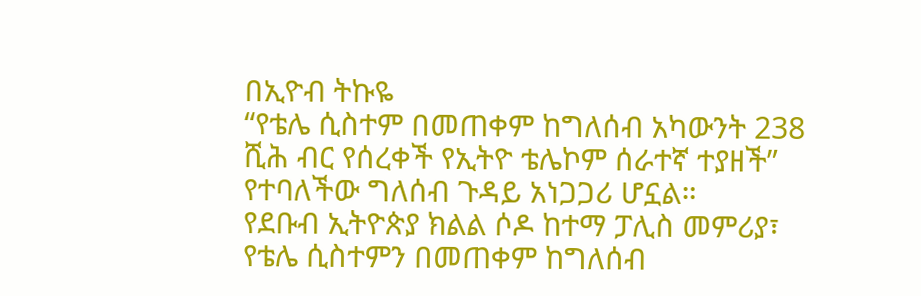በኢዮብ ትኩዬ
“የቴሌ ሲስተም በመጠቀም ከግለሰብ አካውንት 238 ሺሕ ብር የሰረቀች የኢትዮ ቴሌኮም ሰራተኛ ተያዘች” የተባለችው ግለሰብ ጉዳይ አነጋጋሪ ሆኗል።
የደቡብ ኢትዮጵያ ክልል ሶዶ ከተማ ፓሊስ መምሪያ፣ የቴሌ ሲስተምን በመጠቀም ከግለሰብ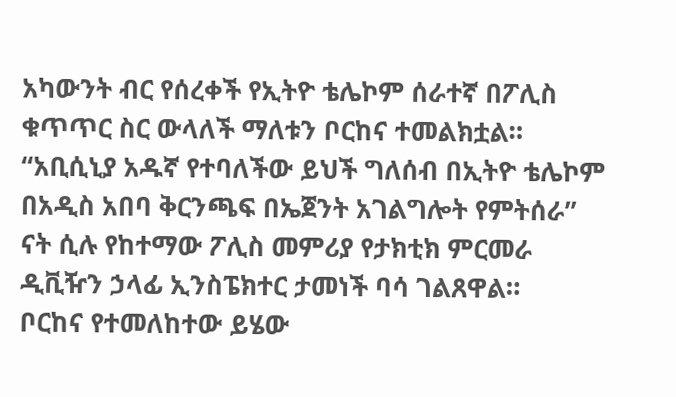አካውንት ብር የሰረቀች የኢትዮ ቴሌኮም ሰራተኛ በፖሊስ ቁጥጥር ስር ውላለች ማለቱን ቦርከና ተመልክቷል።
“አቢሲኒያ አዱኛ የተባለችው ይህች ግለሰብ በኢትዮ ቴሌኮም በአዲስ አበባ ቅርንጫፍ በኤጀንት አገልግሎት የምትሰራ” ናት ሲሉ የከተማው ፖሊስ መምሪያ የታክቲክ ምርመራ ዲቪዥን ኃላፊ ኢንስፔክተር ታመነች ባሳ ገልጸዋል።
ቦርከና የተመለከተው ይሄው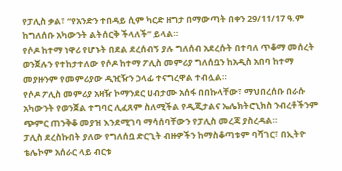የፓሊስ ቃል፣ “የአንድን ተበዳይ ሲም ካርድ ዘግታ በማውጣት በቀን 29/11/17 ዓ.ም ከግለሰቡ አካውንት ልትሰርቅ ችላለች” ይላል።
የሶዶ ከተማ ነዋሪ የሆኑት በደል ደረሰብኝ ያሉ ግለሰብ አደረሱት በተባለ ጥቆማ መሰረት ወንጀሉን የተከታተለው የሶዶ ከተማ ፖሊስ መምሪያ ግለሰቧን ከአዲስ አበባ ከተማ መያዙንም የመምሪያው ዲዢዥን ኃላፊ ተናግረዋል ተብሏል።
የሶዶ ፖሊስ መምሪያ አዛዥ ኮማንደር ሀብታሙ አሰፋ በበኩላቸው፣ ማህበረሰቡ በራሱ አካውንት የወንጀል ተግባር ሊፈጸም ስለሚችል የዲጂታልና ኤሌክትሮኒክስ ንብረቶችንም ጭምር ጠንቅቆ መያዝ እንደሚገባ ማሳሰባቸውን የፓሊስ መረጃ ያስረዳል።
ፓሊስ ደረስኩበት ያለው የግለሰቧ ድርጊት ብዙዎችን ከማስቆጣቱም ባሻገር፣ በኢትዮ ቴሌኮም አሰራር ላይ ብርቱ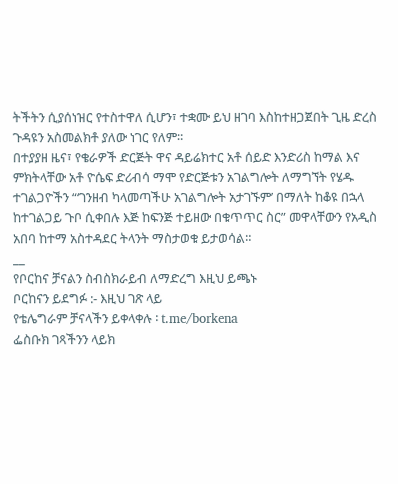ትችትን ሲያሰነዝር የተስተዋለ ሲሆን፣ ተቋሙ ይህ ዘገባ እስከተዘጋጀበት ጊዜ ድረስ ጉዳዩን አስመልክቶ ያለው ነገር የለም።
በተያያዘ ዜና፣ የቄራዎች ድርጅት ዋና ዳይሬክተር አቶ ሰይድ እንድሪስ ከማል እና ምክትላቸው አቶ ዮሴፍ ድሪብሳ ማሞ የድርጅቱን አገልግሎት ለማግኘት የሄዱ ተገልጋዮችን “‘ገንዘብ ካላመጣችሁ አገልግሎት አታገኙም’ በማለት ከቆዩ በኋላ ከተገልጋይ ጉቦ ሲቀበሉ እጅ ከፍንጅ ተይዘው በቁጥጥር ስር” መዋላቸውን የአዲስ አበባ ከተማ አስተዳደር ትላንት ማስታወቁ ይታወሳል።
__
የቦርከና ቻናልን ስብስክራይብ ለማድረግ እዚህ ይጫኑ
ቦርከናን ይደግፉ :- እዚህ ገጽ ላይ
የቴሌግራም ቻናላችን ይቀላቀሉ ፡ t.me/borkena
ፌስቡክ ገጻችንን ላይክ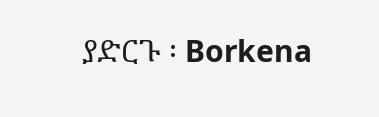ያድርጉ ፡ Borkena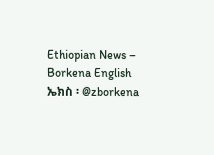Ethiopian News – Borkena English
ኤክስ ፡ @zborkena